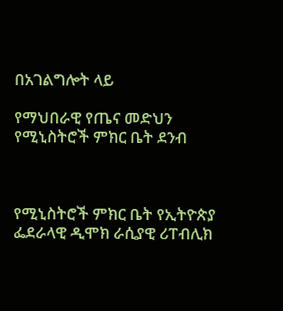በአገልግሎት ላይ

የማህበራዊ የጤና መድህን የሚኒስትሮች ምክር ቤት ደንብ



የሚኒስትሮች ምክር ቤት የኢትዮጵያ ፌደራላዊ ዲሞክ ራሲያዊ ሪፐብሊክ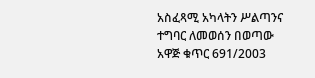አስፈጻሚ አካላትን ሥልጣንና ተግባር ለመወሰን በወጣው አዋጅ ቁጥር 691/2003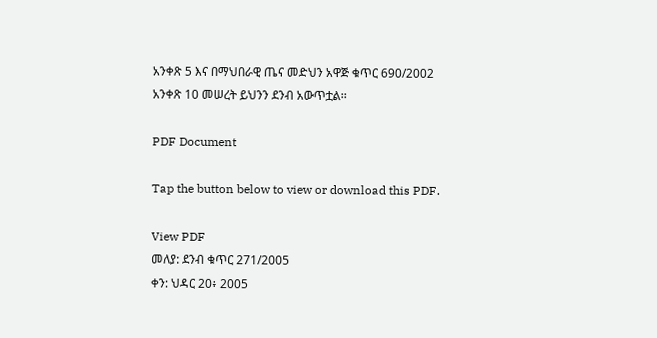አንቀጽ 5 እና በማህበራዊ ጤና መድህን አዋጅ ቁጥር 690/2002 አንቀጽ 10 መሠረት ይህንን ደንብ አውጥቷል፡፡

PDF Document

Tap the button below to view or download this PDF.

View PDF
መለያ: ደንብ ቁጥር 271/2005
ቀን: ህዳር 20፥ 2005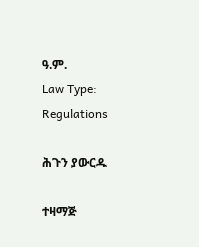ዓ.ም.
Law Type: Regulations

ሕጉን ያውርዱ

ተዛማጅ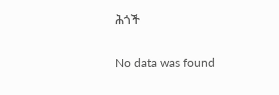ሕጎች

No data was found